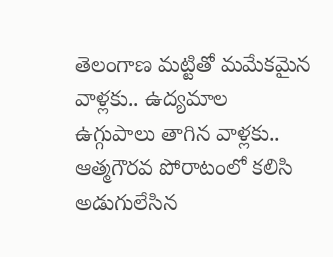తెలంగాణ మట్టితో మమేకమైన వాళ్లకు.. ఉద్యమాల ఉగ్గుపాలు తాగిన వాళ్లకు.. ఆత్మగౌరవ పోరాటంలో కలిసి అడుగులేసిన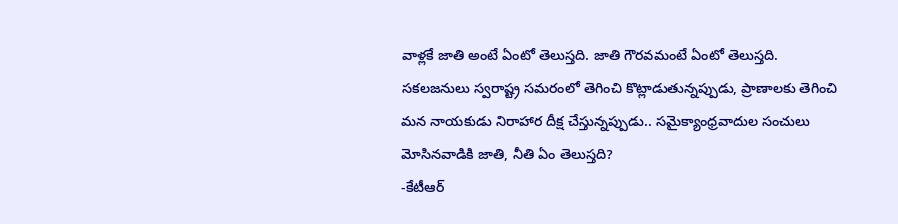వాళ్లకే జాతి అంటే ఏంటో తెలుస్తది. జాతి గౌరవమంటే ఏంటో తెలుస్తది. సకలజనులు స్వరాష్ట్ర సమరంలో తెగించి కొట్లాడుతున్నప్పుడు, ప్రాణాలకు తెగించి మన నాయకుడు నిరాహార దీక్ష చేస్తున్నప్పుడు.. సమైక్యాంధ్రవాదుల సంచులు మోసినవాడికి జాతి, నీతి ఏం తెలుస్తది?
-కేటీఆర్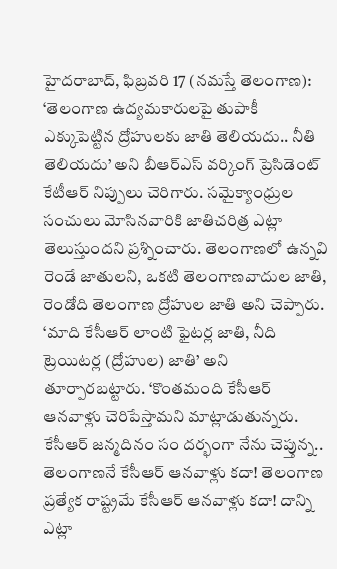హైదరాబాద్, ఫిబ్రవరి 17 (నమస్తే తెలంగాణ): ‘తెలంగాణ ఉద్యమకారులపై తుపాకీ ఎక్కుపెట్టిన ద్రోహులకు జాతి తెలియదు.. నీతి తెలియదు’ అని బీఆర్ఎస్ వర్కింగ్ ప్రెసిడెంట్ కేటీఆర్ నిప్పులు చెరిగారు. సమైక్యాంధ్రుల సంచులు మోసినవారికి జాతిచరిత్ర ఎట్లా తెలుస్తుందని ప్రశ్నించారు. తెలంగాణలో ఉన్నవి రెండే జాతులని, ఒకటి తెలంగాణవాదుల జాతి, రెండోది తెలంగాణ ద్రోహుల జాతి అని చెప్పారు. ‘మాది కేసీఆర్ లాంటి ఫైటర్ల జాతి, నీది ట్రెయిటర్ల (ద్రోహుల) జాతి’ అని తూర్పారబట్టారు. ‘కొంతమంది కేసీఆర్ ఆనవాళ్లు చెరిపేస్తామని మాట్లాడుతున్నరు. కేసీఆర్ జన్మదినం సం దర్భంగా నేను చెప్తున్న.. తెలంగాణనే కేసీఆర్ ఆనవాళ్లు కదా! తెలంగాణ ప్రత్యేక రాష్ట్రమే కేసీఆర్ ఆనవాళ్లు కదా! దాన్ని ఎట్లా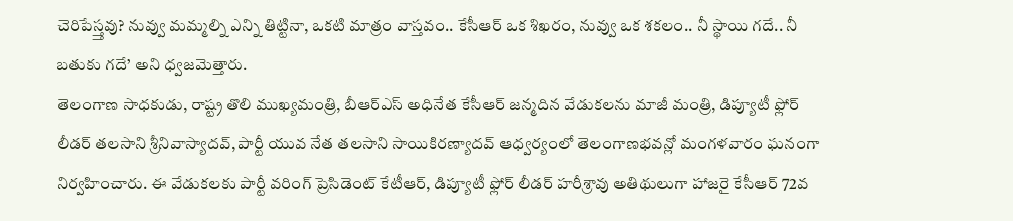చెరిపేస్త్తవు? నువ్వు మమ్మల్ని ఎన్ని తిట్టినా, ఒకటి మాత్రం వాస్తవం.. కేసీఆర్ ఒక శిఖరం, నువ్వు ఒక శకలం.. నీ స్థాయి గదే.. నీ బతుకు గదే’ అని ధ్వజమెత్తారు.
తెలంగాణ సాధకుడు, రాష్ట్ర తొలి ముఖ్యమంత్రి, బీఆర్ఎస్ అధినేత కేసీఆర్ జన్మదిన వేడుకలను మాజీ మంత్రి, డిప్యూటీ ఫ్లోర్ లీడర్ తలసాని శ్రీనివాస్యాదవ్, పార్టీ యువ నేత తలసాని సాయికిరణ్యాదవ్ ఆధ్వర్యంలో తెలంగాణభవన్లో మంగళవారం ఘనంగా నిర్వహించారు. ఈ వేడుకలకు పార్టీ వరింగ్ ప్రెసిడెంట్ కేటీఆర్, డిప్యూటీ ఫ్లోర్ లీడర్ హరీశ్రావు అతిథులుగా హాజరై కేసీఆర్ 72వ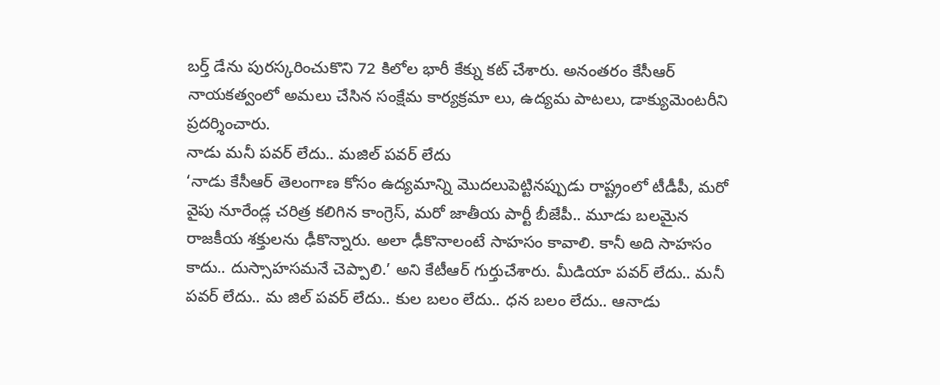బర్త్ డేను పురస్కరించుకొని 72 కిలోల భారీ కేక్ను కట్ చేశారు. అనంతరం కేసీఆర్ నాయకత్వంలో అమలు చేసిన సంక్షేమ కార్యక్రమా లు, ఉద్యమ పాటలు, డాక్యుమెంటరీని ప్రదర్శించారు.
నాడు మనీ పవర్ లేదు.. మజిల్ పవర్ లేదు
‘నాడు కేసీఆర్ తెలంగాణ కోసం ఉద్యమాన్ని మొదలుపెట్టినప్పుడు రాష్ట్రంలో టీడీపీ, మరో వైపు నూరేండ్ల చరిత్ర కలిగిన కాంగ్రెస్, మరో జాతీయ పార్టీ బీజేపీ.. మూడు బలమైన రాజకీయ శక్తులను ఢీకొన్నారు. అలా ఢీకొనాలంటే సాహసం కావాలి. కానీ అది సాహసం కాదు.. దుస్సాహసమనే చెప్పాలి.’ అని కేటీఆర్ గుర్తుచేశారు. మీడియా పవర్ లేదు.. మనీ పవర్ లేదు.. మ జిల్ పవర్ లేదు.. కుల బలం లేదు.. ధన బలం లేదు.. ఆనాడు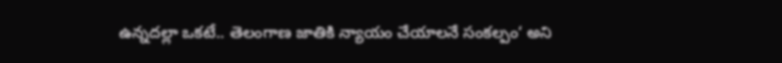ఉన్నదల్లా ఒకటే.. తెలంగాణ జాతికి న్యాయం చేయాలనే సంకల్పం‘ అని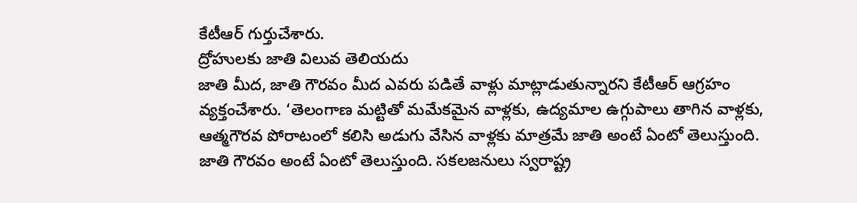కేటీఆర్ గుర్తుచేశారు.
ద్రోహులకు జాతి విలువ తెలియదు
జాతి మీద, జాతి గౌరవం మీద ఎవరు పడితే వాళ్లు మాట్లాడుతున్నారని కేటీఆర్ ఆగ్రహం వ్యక్తంచేశారు. ‘తెలంగాణ మట్టితో మమేకమైన వాళ్లకు, ఉద్యమాల ఉగ్గుపాలు తాగిన వాళ్లకు, ఆత్మగౌరవ పోరాటంలో కలిసి అడుగు వేసిన వాళ్లకు మాత్రమే జాతి అంటే ఏంటో తెలుస్తుంది. జాతి గౌరవం అంటే ఏంటో తెలుస్తుంది. సకలజనులు స్వరాష్ట్ర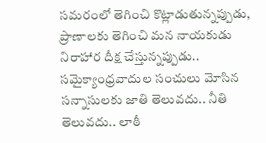సమరంలో తెగించి కొట్లాడుతున్నప్పుడు, ప్రాణాలకు తెగించి మన నాయకుడు నిరాహార దీక్ష చేస్తున్నప్పుడు.. సమైక్యాంధ్రవాదుల సంచులు మోసిన సన్నాసులకు జాతి తెలువదు.. నీతి తెలువదు.. లాఠీ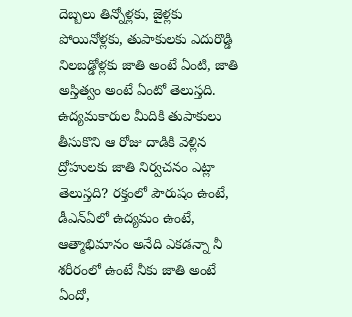దెబ్బలు తిన్నోళ్లకు, జైళ్లకు పోయినోళ్లకు, తుపాకులకు ఎదురొడ్డి నిలబడ్డోళ్లకు జాతి అంటే ఏంటి, జాతి అస్తిత్వం అంటే ఏంటో తెలుస్తది. ఉద్యమకారుల మీదికి తుపాకులు తీసుకొని ఆ రోజు దాడికి వెళ్లిన ద్రోహులకు జాతి నిర్వచనం ఎట్లా తెలుస్తది? రక్తంలో పౌరుషం ఉంటే, డీఎన్ఏలో ఉద్యమం ఉంటే, ఆత్మాభిమానం అనేది ఎకడన్నా నీ శరీరంలో ఉంటే నీకు జాతి అంటే ఏందో,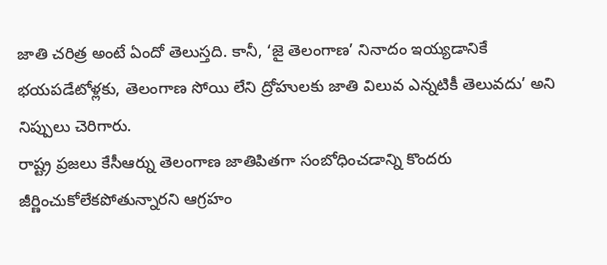జాతి చరిత్ర అంటే ఏందో తెలుస్తది. కానీ, ‘జై తెలంగాణ’ నినాదం ఇయ్యడానికే భయపడేటోళ్లకు, తెలంగాణ సోయి లేని ద్రోహులకు జాతి విలువ ఎన్నటికీ తెలువదు’ అని నిప్పులు చెరిగారు.
రాష్ట్ర ప్రజలు కేసీఆర్ను తెలంగాణ జాతిపితగా సంబోధించడాన్ని కొందరు జీర్ణించుకోలేకపోతున్నారని ఆగ్రహం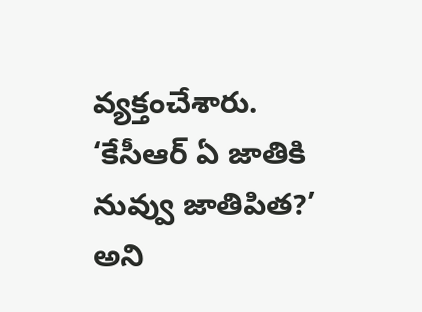వ్యక్తంచేశారు. ‘కేసీఆర్ ఏ జాతికి నువ్వు జాతిపిత?’ అని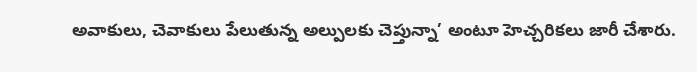అవాకులు, చెవాకులు పేలుతున్న అల్పులకు చెప్తున్నా’ అంటూ హెచ్చరికలు జారీ చేశారు.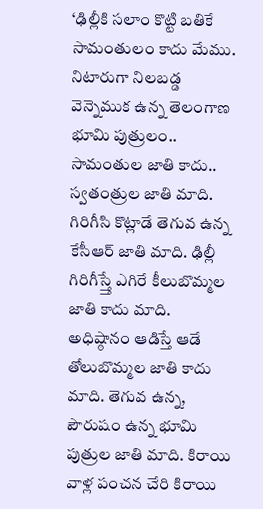‘ఢిల్లీకి సలాం కొట్టి బతికే సామంతులం కాదు మేము. నిటారుగా నిలబడ్డ వెన్నెముక ఉన్న తెలంగాణ భూమి పుత్రులం.. సామంతుల జాతి కాదు.. స్వతంత్రుల జాతి మాది. గిరిగీసి కొట్లాడే తెగువ ఉన్న కేసీఆర్ జాతి మాది. ఢిల్లీ గిరిగీస్త్తే ఎగిరే కీలుబొమ్మల జాతి కాదు మాది. అధిష్ఠానం ఆడిస్తే ఆడే తోలుబొమ్మల జాతి కాదు మాది. తెగువ ఉన్న, పౌరుషం ఉన్న భూమి పుత్రుల జాతి మాది. కిరాయి వాళ్ల పంచన చేరి కిరాయి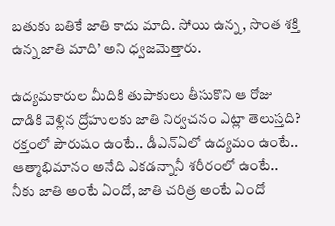బతుకు బతికే జాతి కాదు మాది. సోయి ఉన్న, సొంత శక్తి ఉన్న జాతి మాది’ అని ధ్వజమెత్తారు.

ఉద్యమకారుల మీదికి తుపాకులు తీసుకొని ఆ రోజు దాడికి వెళ్లిన ద్రోహులకు జాతి నిర్వచనం ఎట్లా తెలుస్తది? రక్తంలో పౌరుషం ఉంటే.. డీఎన్ఏలో ఉద్యమం ఉంటే.. ఆత్మాభిమానం అనేది ఎకడన్నానీ శరీరంలో ఉంటే.. నీకు జాతి అంటే ఏందో, జాతి చరిత్ర అంటే ఏందో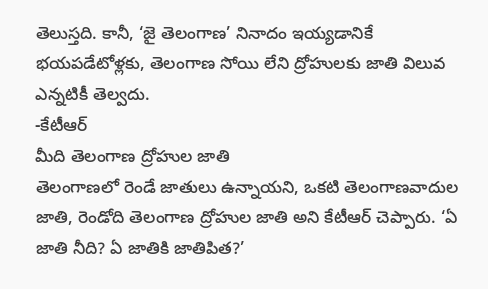తెలుస్తది. కానీ, ‘జై తెలంగాణ’ నినాదం ఇయ్యడానికే భయపడేటోళ్లకు, తెలంగాణ సోయి లేని ద్రోహులకు జాతి విలువ ఎన్నటికీ తెల్వదు.
-కేటీఆర్
మీది తెలంగాణ ద్రోహుల జాతి
తెలంగాణలో రెండే జాతులు ఉన్నాయని, ఒకటి తెలంగాణవాదుల జాతి, రెండోది తెలంగాణ ద్రోహుల జాతి అని కేటీఆర్ చెప్పారు. ‘ఏ జాతి నీది? ఏ జాతికి జాతిపిత?’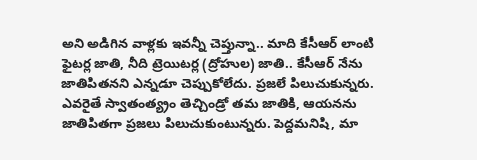అని అడిగిన వాళ్లకు ఇవన్నీ చెప్తున్నా.. మాది కేసీఆర్ లాంటి ఫైటర్ల జాతి, నీది ట్రెయిటర్ల (ద్రోహుల) జాతి.. కేసీఆర్ నేను జాతిపితనని ఎన్నడూ చెప్పుకోలేదు. ప్రజలే పిలుచుకున్నరు. ఎవరైతే స్వాతంత్య్రం తెచ్చిండ్రో తమ జాతికి, ఆయనను జాతిపితగా ప్రజలు పిలుచుకుంటున్నరు. పెద్దమనిషి, మా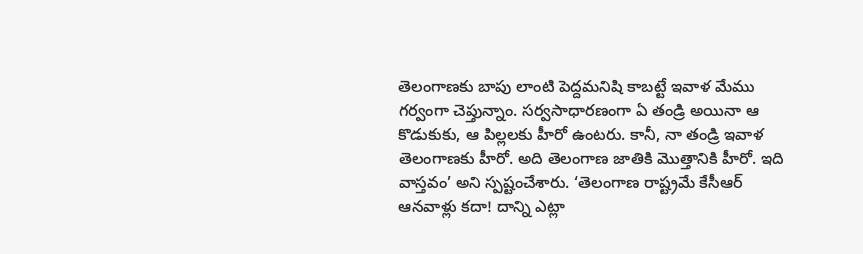తెలంగాణకు బాపు లాంటి పెద్దమనిషి కాబట్టే ఇవాళ మేము గర్వంగా చెప్తున్నాం. సర్వసాధారణంగా ఏ తండ్రి అయినా ఆ కొడుకుకు, ఆ పిల్లలకు హీరో ఉంటరు. కానీ, నా తండ్రి ఇవాళ తెలంగాణకు హీరో. అది తెలంగాణ జాతికి మొత్తానికి హీరో. ఇది వాస్తవం’ అని స్పష్టంచేశారు. ‘తెలంగాణ రాష్ట్రమే కేసీఆర్ ఆనవాళ్లు కదా! దాన్ని ఎట్లా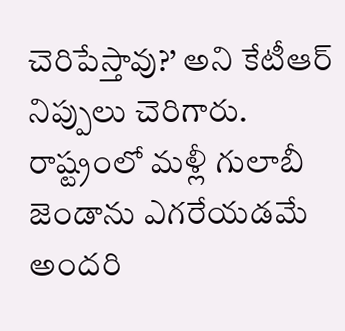చెరిపేస్తావు?’ అని కేటీఆర్ నిప్పులు చెరిగారు.
రాష్ట్రంలో మళ్లీ గులాబీ జెండాను ఎగరేయడమే అందరి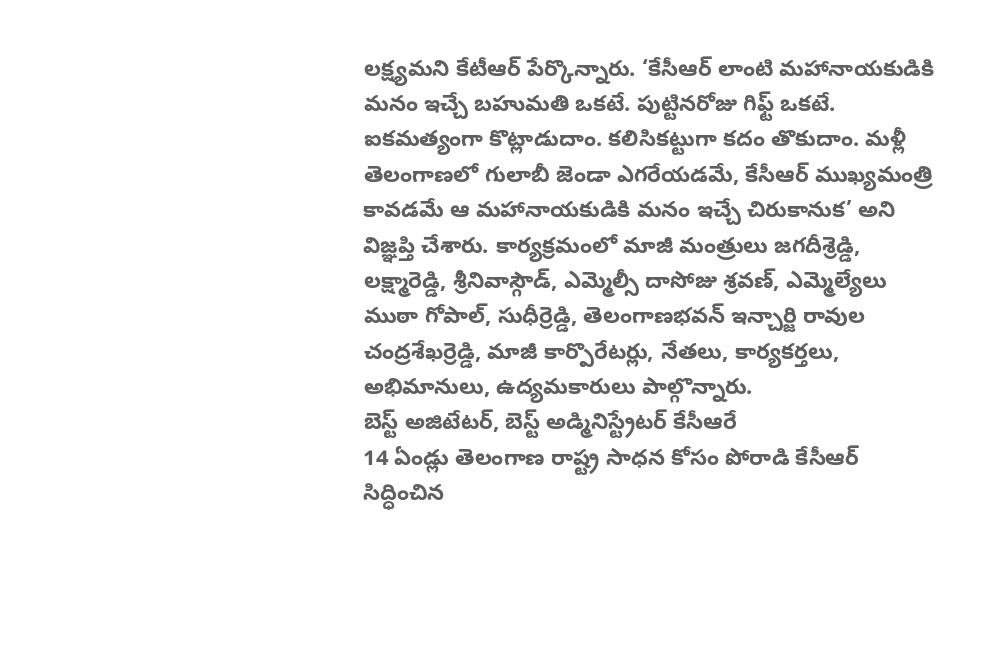లక్ష్యమని కేటీఆర్ పేర్కొన్నారు. ‘కేసీఆర్ లాంటి మహానాయకుడికి మనం ఇచ్చే బహుమతి ఒకటే. పుట్టినరోజు గిఫ్ట్ ఒకటే. ఐకమత్యంగా కొట్లాడుదాం. కలిసికట్టుగా కదం తొకుదాం. మళ్లీ తెలంగాణలో గులాబీ జెండా ఎగరేయడమే, కేసీఆర్ ముఖ్యమంత్రి కావడమే ఆ మహానాయకుడికి మనం ఇచ్చే చిరుకానుక’ అని విజ్ఞప్తి చేశారు. కార్యక్రమంలో మాజీ మంత్రులు జగదీశ్రెడ్డి, లక్ష్మారెడ్డి, శ్రీనివాస్గౌడ్, ఎమ్మెల్సీ దాసోజు శ్రవణ్, ఎమ్మెల్యేలు ముఠా గోపాల్, సుధీర్రెడ్డి, తెలంగాణభవన్ ఇన్చార్జి రావుల చంద్రశేఖర్రెడ్డి, మాజీ కార్పొరేటర్లు, నేతలు, కార్యకర్తలు, అభిమానులు, ఉద్యమకారులు పాల్గొన్నారు.
బెస్ట్ అజిటేటర్, బెస్ట్ అడ్మినిస్ట్రేటర్ కేసీఆరే
14 ఏండ్లు తెలంగాణ రాష్ట్ర సాధన కోసం పోరాడి కేసీఆర్ సిద్ధించిన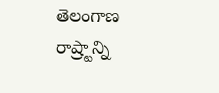తెలంగాణ రాష్ర్టాన్ని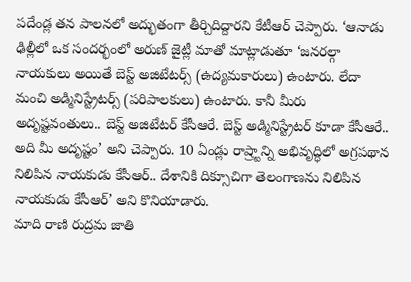పదేండ్ల తన పాలనలో అద్భుతంగా తీర్చిదిద్దారని కేటీఆర్ చెప్పారు. ‘ఆనాడు ఢిల్లీలో ఒక సందర్భంలో అరుణ్ జైట్లీ మాతో మాట్లాడుతూ ‘జనరల్గా నాయకులు అయితే బెస్ట్ అజిటేటర్స్ (ఉద్యమకారులు) ఉంటారు. లేదా మంచి అడ్మినిస్ట్రేటర్స్ (పరిపాలకులు) ఉంటారు. కానీ మీరు అదృష్టవంతులు.. బెస్ట్ అజిటేటర్ కేసీఆరే. బెస్ట్ అడ్మినిస్ట్రేటర్ కూడా కేసీఆరే.. అది మీ అదృష్టం’ అని చెప్పారు. 10 ఏండ్లు రాష్ర్టాన్ని అభివృద్ధిలో అగ్రపథాన నిలిపిన నాయకుడు కేసీఆర్.. దేశానికి దిక్సూచిగా తెలంగాణను నిలిపిన నాయకుడు కేసీఆర్’ అని కొనియాడారు.
మాది రాణి రుద్రమ జాతి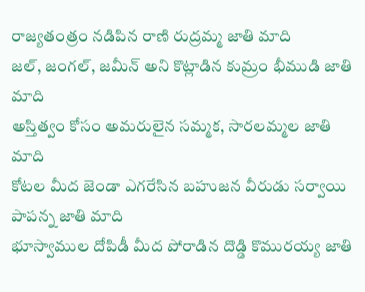రాజ్యతంత్రం నడిపిన రాణి రుద్రమ్మ జాతి మాది
జల్, జంగల్, జమీన్ అని కొట్లాడిన కుమ్రం భీముడి జాతి మాది
అస్తిత్వం కోసం అమరులైన సమ్మక, సారలమ్మల జాతి మాది
కోటల మీద జెండా ఎగరేసిన బహుజన వీరుడు సర్వాయి పాపన్న జాతి మాది
భూస్వాముల దోపిడీ మీద పోరాడిన దొడ్డి కొమురయ్య జాతి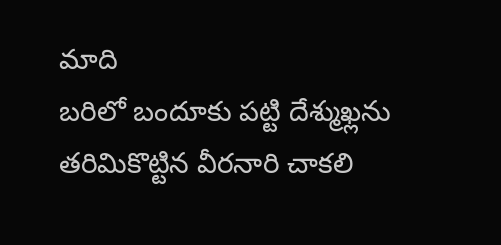మాది
బరిలో బందూకు పట్టి దేశ్ముఖ్లను తరిమికొట్టిన వీరనారి చాకలి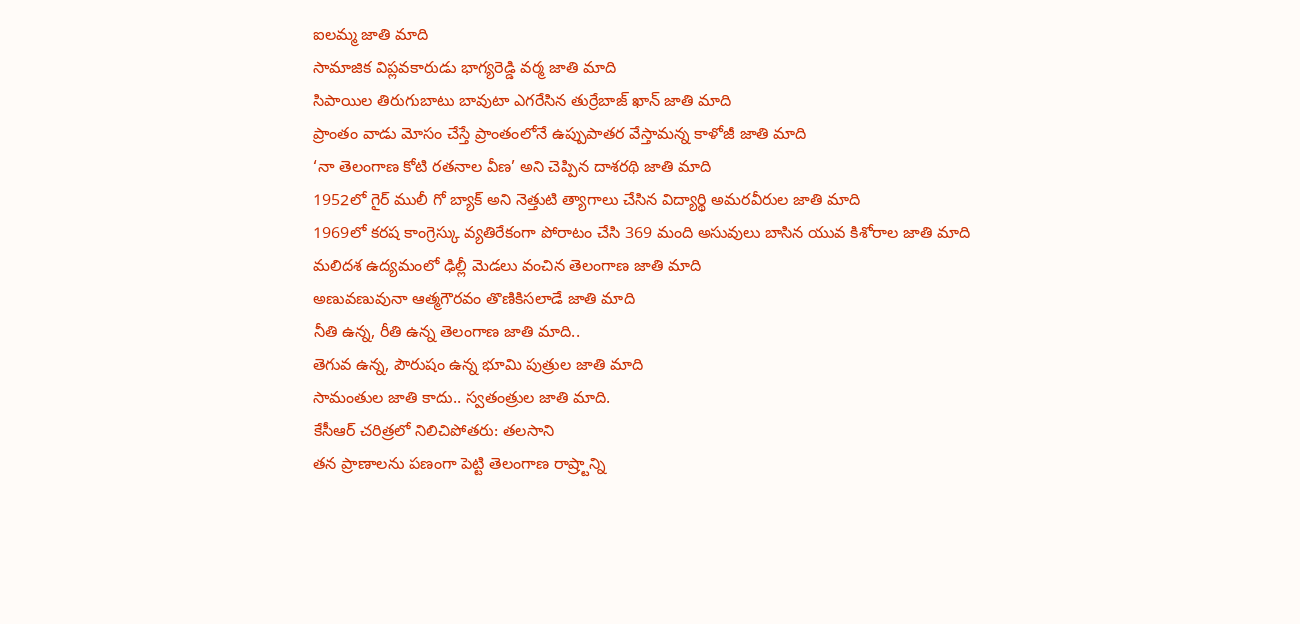ఐలమ్మ జాతి మాది
సామాజిక విప్లవకారుడు భాగ్యరెడ్డి వర్మ జాతి మాది
సిపాయిల తిరుగుబాటు బావుటా ఎగరేసిన తుర్రేబాజ్ ఖాన్ జాతి మాది
ప్రాంతం వాడు మోసం చేస్తే ప్రాంతంలోనే ఉప్పుపాతర వేస్తామన్న కాళోజీ జాతి మాది
‘నా తెలంగాణ కోటి రతనాల వీణ’ అని చెప్పిన దాశరథి జాతి మాది
1952లో గైర్ ములీ గో బ్యాక్ అని నెత్తుటి త్యాగాలు చేసిన విద్యార్థి అమరవీరుల జాతి మాది
1969లో కరష కాంగ్రెస్కు వ్యతిరేకంగా పోరాటం చేసి 369 మంది అసువులు బాసిన యువ కిశోరాల జాతి మాది
మలిదశ ఉద్యమంలో ఢిల్లీ మెడలు వంచిన తెలంగాణ జాతి మాది
అణువణువునా ఆత్మగౌరవం తొణికిసలాడే జాతి మాది
నీతి ఉన్న, రీతి ఉన్న తెలంగాణ జాతి మాది..
తెగువ ఉన్న, పౌరుషం ఉన్న భూమి పుత్రుల జాతి మాది
సామంతుల జాతి కాదు.. స్వతంత్రుల జాతి మాది.
కేసీఆర్ చరిత్రలో నిలిచిపోతరు: తలసాని
తన ప్రాణాలను పణంగా పెట్టి తెలంగాణ రాష్ర్టాన్ని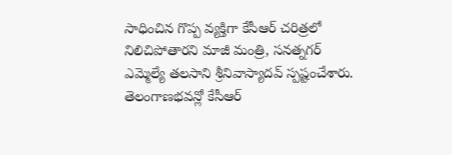సాధించిన గొప్ప వ్యక్తిగా కేసీఆర్ చరిత్రలో నిలిచిపోతారని మాజీ మంత్రి, సనత్నగర్ ఎమ్మెల్యే తలసాని శ్రీనివాస్యాదవ్ స్పష్టంచేశారు. తెలంగాణభవన్లో కేసీఆర్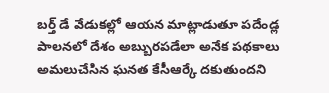బర్త్ డే వేడుకల్లో ఆయన మాట్లాడుతూ పదేండ్ల పాలనలో దేశం అబ్బురపడేలా అనేక పథకాలు అమలుచేసిన ఘనత కేసీఆర్కే దకుతుందని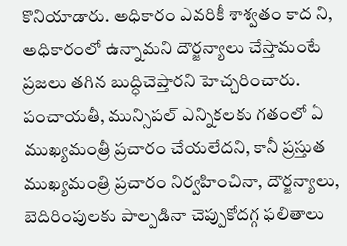కొనియాడారు. అధికారం ఎవరికీ శాశ్వతం కాద ని, అధికారంలో ఉన్నామని దౌర్జన్యాలు చేస్తామంటే ప్రజలు తగిన బుద్ధిచెప్తారని హెచ్చరించారు. పంచాయతీ, మున్సిపల్ ఎన్నికలకు గతంలో ఏ ముఖ్యమంత్రీ ప్రచారం చేయలేదని, కానీ ప్రస్తుత ముఖ్యమంత్రి ప్రచారం నిర్వహించినా, దౌర్జన్యాలు, బెదిరింపులకు పాల్పడినా చెప్పుకోదగ్గ ఫలితాలు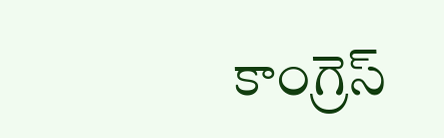కాంగ్రెస్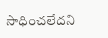సాధించలేదని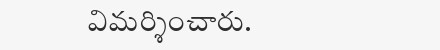విమర్శించారు.